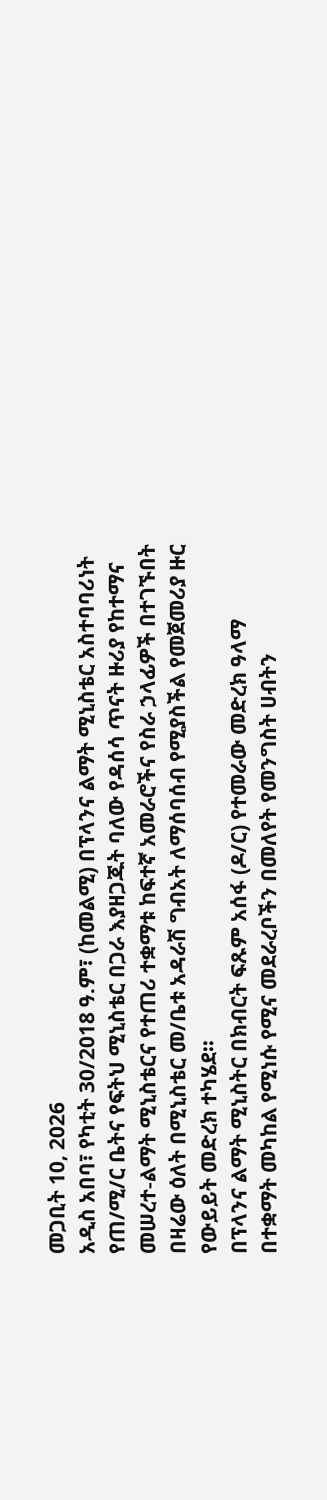መጋቢት 10, 2026
አዲስ አበባ፣ የካቲት 30/2018 ዓ.ም፣ (ከመልሚ) በፕላንና ልማት ሚኒስቴር አስተባባሪነት የጠ/ሚ/ር ቤትና የፍትህ ሚኒስቴር በጋራ እያዘጋጁት ባለው የዳሰሳ ጥናት ዙሪያ የከተማና መሠረተ-ልማት ሚኒስቴርና የተጠሪ ተቋማቱ ከፍተኛ አመራሮችና የስራ ኃላፊዎች በተገኙበት በዛሬው ዕለት በሚኒስቴር መ/ቤቱ አዳራሽ ግብአት ለማሰባሰብ የሚያስችል የመጀመሪያ ዙር የውይይት መድረክ ተካሄደ፡፡
በፕላንና ልማት ሚኒስትር በክብርት ፍጹም አሰፋ (ዶ/ር) የተመራው መድረክ ዓላማ በተቋማት መካከል የሚነሱ የሚና መደራረቦችን በመለየት የመንግስት ሀብትን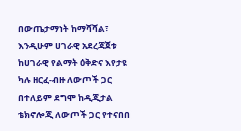በውጤታማነት ከማሻሻል፣ እንዲሁም ሀገራዊ አደረጃጀቱ ከሀገራዊ የልማት ዕቅድና እየታዩ ካሉ ዘርፈ-ብዙ ለውጦች ጋር በተለይም ደግሞ ከዲጂታል ቴክኖሎጂ ለውጦች ጋር የተናበበ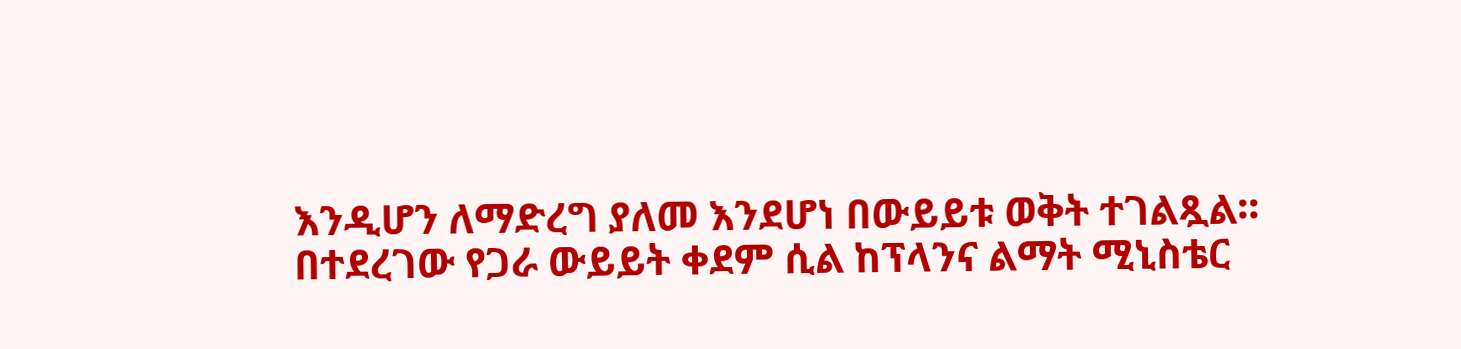እንዲሆን ለማድረግ ያለመ እንደሆነ በውይይቱ ወቅት ተገልጿል፡፡
በተደረገው የጋራ ውይይት ቀደም ሲል ከፕላንና ልማት ሚኒስቴር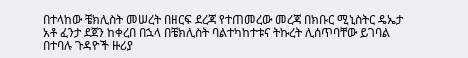በተላከው ቼክሊስት መሠረት በዘርፍ ደረጃ የተጠመረው መረጃ በክቡር ሚኒስትር ዴኤታ አቶ ፈንታ ደጀን ከቀረበ በኋላ በቼክሊስት ባልተካከተቱና ትኩረት ሊሰጥባቸው ይገባል በተባሉ ጉዳዮች ዙሪያ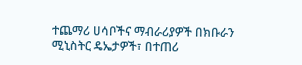ተጨማሪ ሀሳቦችና ማብራሪያዎች በክቡራን ሚኒስትር ዴኤታዎች፣ በተጠሪ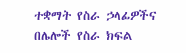ተቋማት የስራ ኃላፊዎችና በሌሎች የስራ ክፍል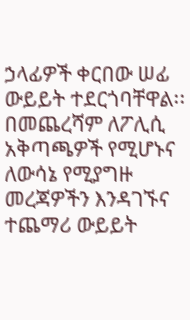ኃላፊዎች ቀርበው ሠፊ ውይይት ተደርጎባቸዋል፡፡
በመጨረሻም ለፖሊሲ አቅጣጫዎች የሚሆኑና ለውሳኔ የሚያግዙ መረጃዎችን እንዳገኙና ተጨማሪ ውይይት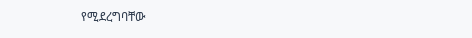የሚደረግባቸው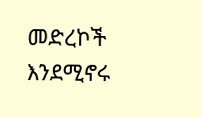መድረኮች እንደሚኖሩ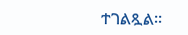ተገልጿል፡፡